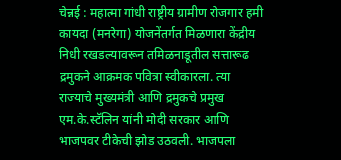चेन्नई : महात्मा गांधी राष्ट्रीय ग्रामीण रोजगार हमी कायदा (मनरेगा) योजनेंतर्गत मिळणारा केंद्रीय निधी रखडल्यावरून तमिळनाडूतील सत्तारूढ द्रमुकने आक्रमक पवित्रा स्वीकारला. त्या राज्याचे मुख्यमंत्री आणि द्रमुकचे प्रमुख एम.के.स्टॅलिन यांनी मोदी सरकार आणि भाजपवर टीकेची झोड उठवली. भाजपला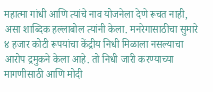महात्मा गांधी आणि त्यांचे नाव योजनेला देणे रूचत नाही, असा शाब्दिक हल्लाबोल त्यांनी केला. मनरेगासाठीचा सुमारे ४ हजार कोटी रूपयांचा केंद्रीय निधी मिळाला नसल्याचा आरोप द्रमुकने केला आहे. तो निधी जारी करण्याच्या मागणीसाठी आणि मोदी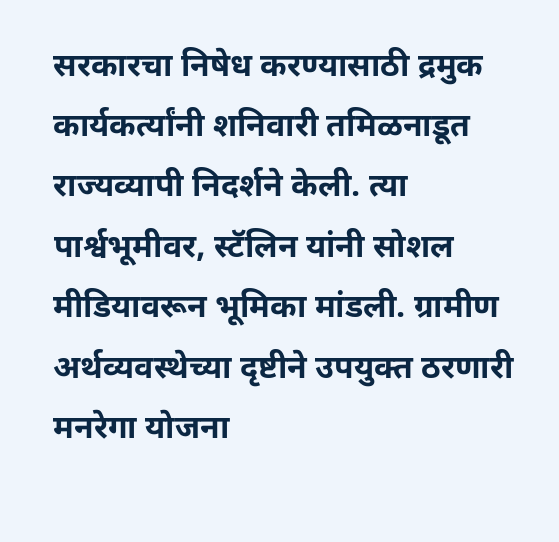सरकारचा निषेध करण्यासाठी द्रमुक कार्यकर्त्यांनी शनिवारी तमिळनाडूत राज्यव्यापी निदर्शने केली. त्या पार्श्वभूमीवर, स्टॅलिन यांनी सोशल मीडियावरून भूमिका मांडली. ग्रामीण अर्थव्यवस्थेच्या दृष्टीने उपयुक्त ठरणारी मनरेगा योजना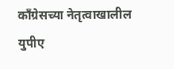कॉंग्रेसच्या नेतृत्वाखालील युपीए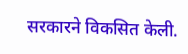सरकारने विकसित केली.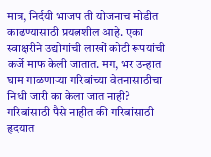मात्र, निर्दयी भाजप ती योजनाच मोडीत काढण्यासाठी प्रयत्नशील आहे. एका स्वाक्षरीने उद्योगांची लाखों कोटी रूपयांची कर्जे माफ केली जातात. मग, भर उन्हात घाम गाळणाऱ्या गरिबांच्या वेतनासाठीचा निधी जारी का केला जात नाही? गरिबांसाठी पैसे नाहीत की गरिबांसाठी हृदयात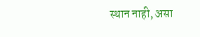स्थान नाही, असा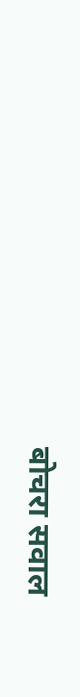बोचरा सवाल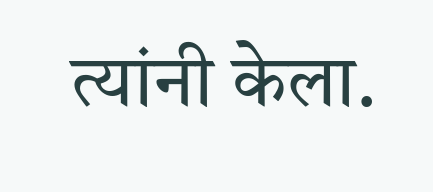त्यांनी केला.